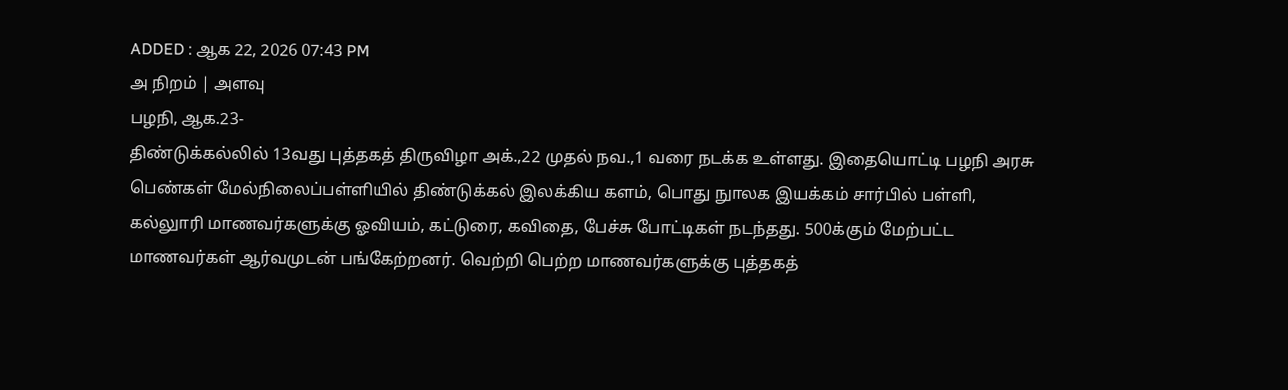ADDED : ஆக 22, 2026 07:43 PM
அ நிறம் | அளவு
பழநி, ஆக.23-
திண்டுக்கல்லில் 13வது புத்தகத் திருவிழா அக்.,22 முதல் நவ.,1 வரை நடக்க உள்ளது. இதையொட்டி பழநி அரசு பெண்கள் மேல்நிலைப்பள்ளியில் திண்டுக்கல் இலக்கிய களம், பொது நுாலக இயக்கம் சார்பில் பள்ளி, கல்லுாரி மாணவர்களுக்கு ஓவியம், கட்டுரை, கவிதை, பேச்சு போட்டிகள் நடந்தது. 500க்கும் மேற்பட்ட மாணவர்கள் ஆர்வமுடன் பங்கேற்றனர். வெற்றி பெற்ற மாணவர்களுக்கு புத்தகத்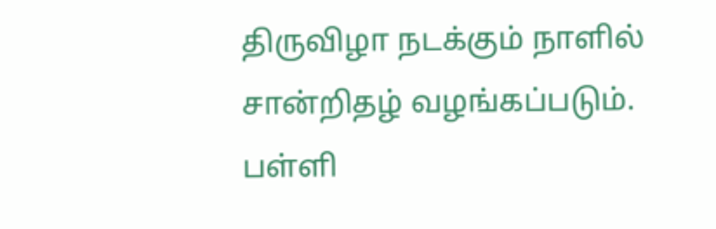திருவிழா நடக்கும் நாளில் சான்றிதழ் வழங்கப்படும்.
பள்ளி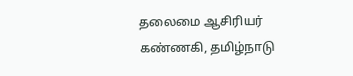தலைமை ஆசிரியர் கண்ணகி, தமிழ்நாடு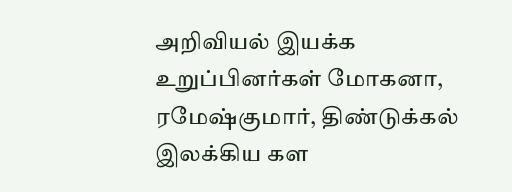அறிவியல் இயக்க உறுப்பினர்கள் மோகனா, ரமேஷ்குமார், திண்டுக்கல் இலக்கிய கள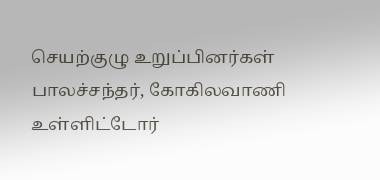செயற்குழு உறுப்பினர்கள் பாலச்சந்தர், கோகிலவாணி உள்ளிட்டோர்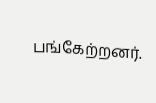பங்கேற்றனர்.